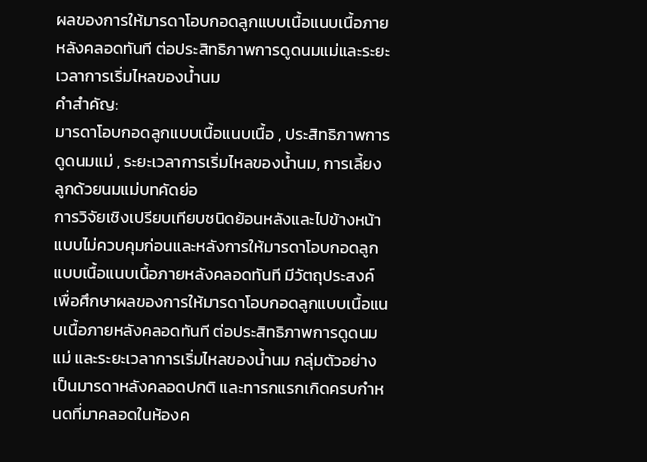ผลของการให้มารดาโอบกอดลูกแบบเนื้อแนบเนื้อภายหลังคลอดทันที ต่อประสิทธิภาพการดูดนมแม่และระยะเวลาการเริ่มไหลของน้ำนม
คำสำคัญ:
มารดาโอบกอดลูกแบบเนื้อแนบเนื้อ , ประสิทธิภาพการดูดนมแม่ , ระยะเวลาการเริ่มไหลของน้ำนม, การเลี้ยงลูกด้วยนมแม่บทคัดย่อ
การวิจัยเชิงเปรียบเทียบชนิดย้อนหลังและไปข้างหน้าแบบไม่ควบคุมก่อนและหลังการให้มารดาโอบกอดลูกแบบเนื้อแนบเนื้อภายหลังคลอดทันที มีวัตถุประสงค์เพื่อศึกษาผลของการให้มารดาโอบกอดลูกแบบเนื้อแนบเนื้อภายหลังคลอดทันที ต่อประสิทธิภาพการดูดนมแม่ และระยะเวลาการเริ่มไหลของน้ำนม กลุ่มตัวอย่างเป็นมารดาหลังคลอดปกติ และทารกแรกเกิดครบกำหนดที่มาคลอดในห้องค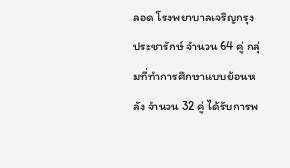ลอด โรงพยาบาลเจริญกรุงประชารักษ์ จำนวน 64 คู่ กลุ่มที่ทำการศึกษาแบบย้อนหลัง จำนวน 32 คู่ ได้รับการพ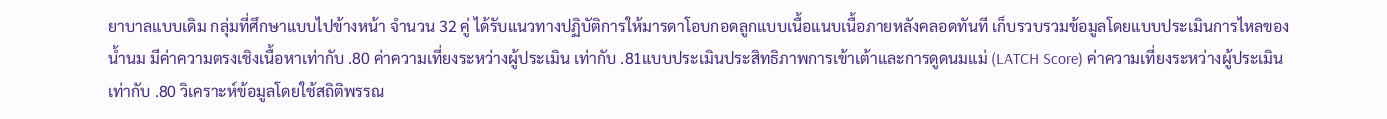ยาบาลแบบเดิม กลุ่มที่ศึกษาแบบไปข้างหน้า จำนวน 32 คู่ ได้รับแนวทางปฏิบัติการให้มารดาโอบกอดลูกแบบเนื้อแนบเนื้อภายหลังคลอดทันที เก็บรวบรวมข้อมูลโดยแบบประเมินการไหลของน้ำนม มีค่าความตรงเชิงเนื้อหาเท่ากับ .80 ค่าความเที่ยงระหว่างผู้ประเมิน เท่ากับ .81แบบประเมินประสิทธิภาพการเข้าเต้าและการดูดนมแม่ (LATCH Score) ค่าความเที่ยงระหว่างผู้ประเมิน เท่ากับ .80 วิเคราะห์ข้อมูลโดยใช้สถิติพรรณ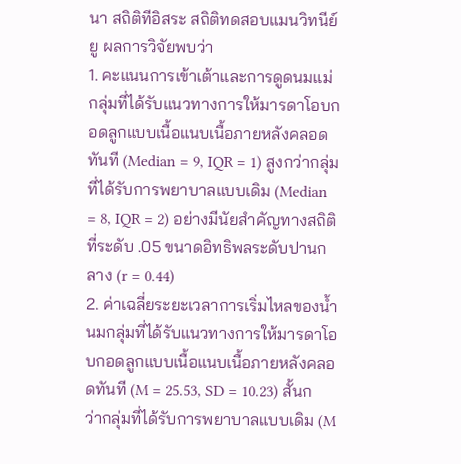นา สถิติทีอิสระ สถิติทดสอบแมนวิทนีย์ยู ผลการวิจัยพบว่า
1. คะแนนการเข้าเต้าและการดูดนมแม่ กลุ่มที่ได้รับแนวทางการให้มารดาโอบกอดลูกแบบเนื้อแนบเนื้อภายหลังคลอดทันที (Median = 9, IQR = 1) สูงกว่ากลุ่มที่ได้รับการพยาบาลแบบเดิม (Median = 8, IQR = 2) อย่างมีนัยสำคัญทางสถิติที่ระดับ .05 ขนาดอิทธิพลระดับปานกลาง (r = 0.44)
2. ค่าเฉลี่ยระยะเวลาการเริ่มไหลของน้ำนมกลุ่มที่ได้รับแนวทางการให้มารดาโอบกอดลูกแบบเนื้อแนบเนื้อภายหลังคลอดทันที (M = 25.53, SD = 10.23) สั้นกว่ากลุ่มที่ได้รับการพยาบาลแบบเดิม (M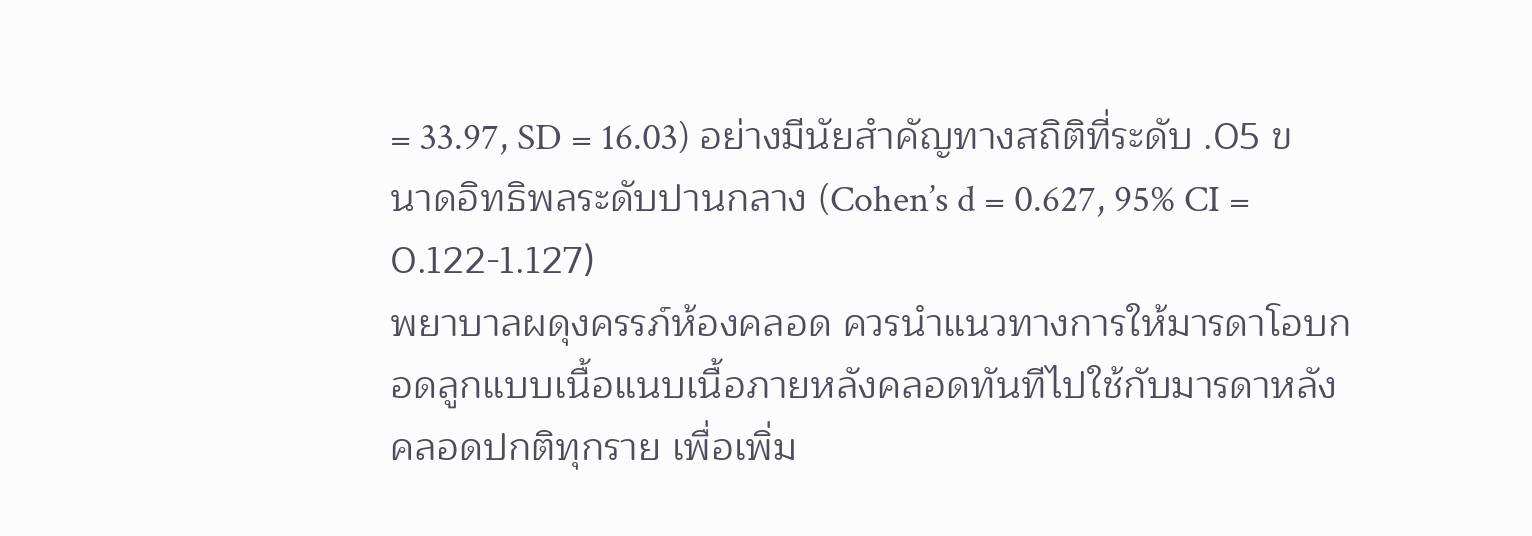= 33.97, SD = 16.03) อย่างมีนัยสำคัญทางสถิติที่ระดับ .05 ขนาดอิทธิพลระดับปานกลาง (Cohen’s d = 0.627, 95% CI = 0.122-1.127)
พยาบาลผดุงครรภ์ห้องคลอด ควรนำแนวทางการให้มารดาโอบกอดลูกแบบเนื้อแนบเนื้อภายหลังคลอดทันทีไปใช้กับมารดาหลังคลอดปกติทุกราย เพื่อเพิ่ม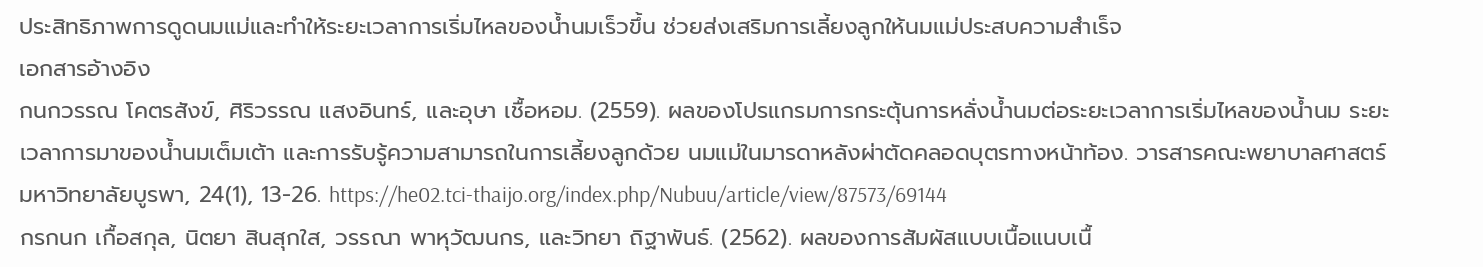ประสิทธิภาพการดูดนมแม่และทำให้ระยะเวลาการเริ่มไหลของน้ำนมเร็วขึ้น ช่วยส่งเสริมการเลี้ยงลูกให้นมแม่ประสบความสำเร็จ
เอกสารอ้างอิง
กนกวรรณ โคตรสังข์, ศิริวรรณ แสงอินทร์, และอุษา เชื้อหอม. (2559). ผลของโปรแกรมการกระตุ้นการหลั่งน้ำนมต่อระยะเวลาการเริ่มไหลของน้ำนม ระยะเวลาการมาของน้ำนมเต็มเต้า และการรับรู้ความสามารถในการเลี้ยงลูกด้วย นมแม่ในมารดาหลังผ่าตัดคลอดบุตรทางหน้าท้อง. วารสารคณะพยาบาลศาสตร์ มหาวิทยาลัยบูรพา, 24(1), 13-26. https://he02.tci-thaijo.org/index.php/Nubuu/article/view/87573/69144
กรกนก เกื้อสกุล, นิตยา สินสุกใส, วรรณา พาหุวัฒนกร, และวิทยา ถิฐาพันธ์. (2562). ผลของการสัมผัสแบบเนื้อแนบเนื้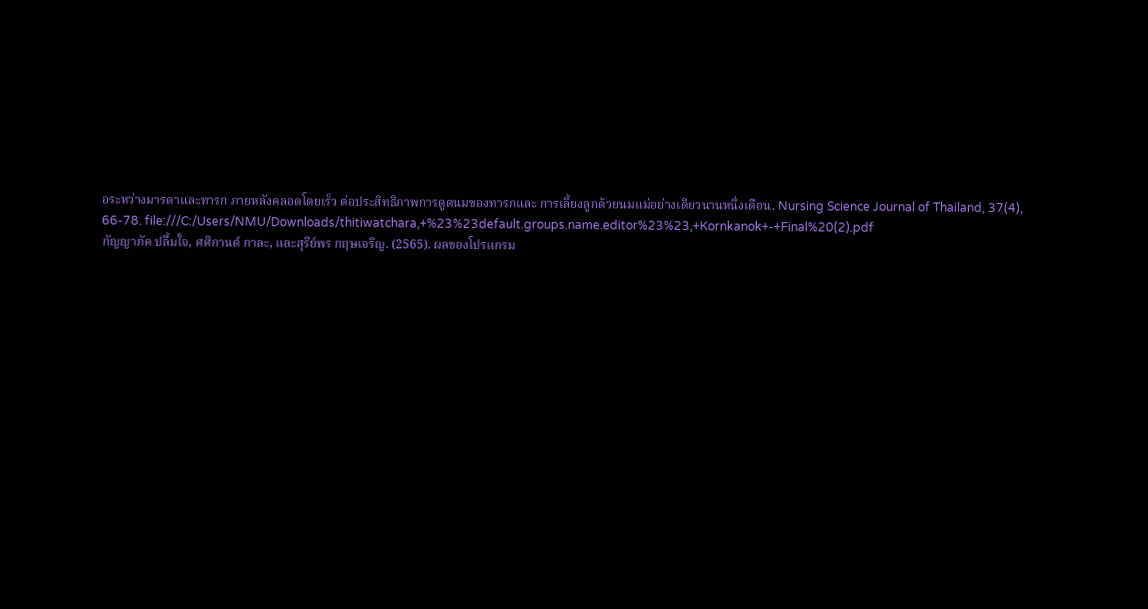อระหว่างมารดาและทารก ภายหลังคลอดโดยเร็ว ต่อประสิทธิภาพการดูดนมของทารกและ การเลี้ยงลูกด้วยนมแม่อย่างเดียวนานหนึ่งเดือน. Nursing Science Journal of Thailand, 37(4), 66-78. file:///C:/Users/NMU/Downloads/thitiwatchara,+%23%23default.groups.name.editor%23%23,+Kornkanok+-+Final%20(2).pdf
กัญญาภัค ปลื้มใจ, ศศิกานต์ กาละ, และสุรีย์พร กฤษเจริญ. (2565). ผลของโปรแกรม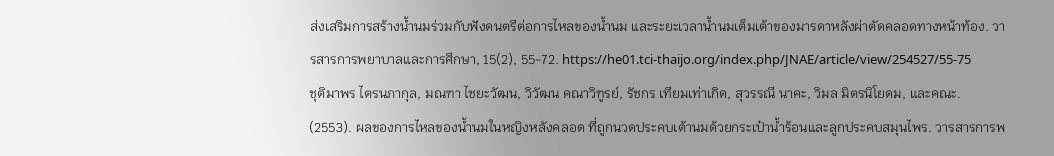ส่งเสริมการสร้างน้ำนมร่วมกับฟังดนตรีต่อการไหลของน้ำนม และระยะเวลาน้ำนมเต็มเต้าของมารดาหลังผ่าตัดคลอดทางหน้าท้อง. วารสารการพยาบาลและการศึกษา, 15(2), 55-72. https://he01.tci-thaijo.org/index.php/JNAE/article/view/254527/55-75
ชุติมาพร ไตรนภากุล, มณฑา ไชยะวัฒน, วิวัฒน คณาวิฑูรย์, รัชกร เทียมเท่าเกิด, สุวรรณี นาคะ, วิมล มิตรนิโยดม, และคณะ. (2553). ผลของการไหลของน้ำนมในหญิงหลังคลอด ที่ถูกนวดประคบเต้านมด้วยกระเป๋าน้ำร้อนและลูกประคบสมุนไพร. วารสารการพ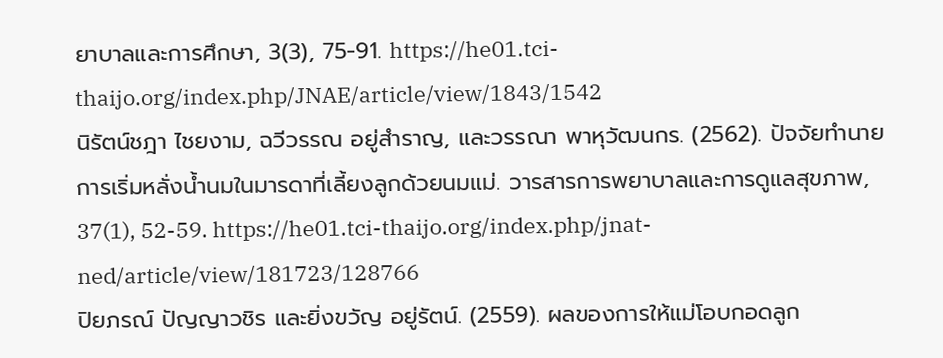ยาบาลและการศึกษา, 3(3), 75-91. https://he01.tci-thaijo.org/index.php/JNAE/article/view/1843/1542
นิรัตน์ชฎา ไชยงาม, ฉวีวรรณ อยู่สำราญ, และวรรณา พาหุวัฒนกร. (2562). ปัจจัยทำนายการเริ่มหลั่งน้ำนมในมารดาที่เลี้ยงลูกด้วยนมแม่. วารสารการพยาบาลและการดูแลสุขภาพ, 37(1), 52-59. https://he01.tci-thaijo.org/index.php/jnat-ned/article/view/181723/128766
ปิยภรณ์ ปัญญาวชิร และยิ่งขวัญ อยู่รัตน์. (2559). ผลของการให้แม่โอบกอดลูก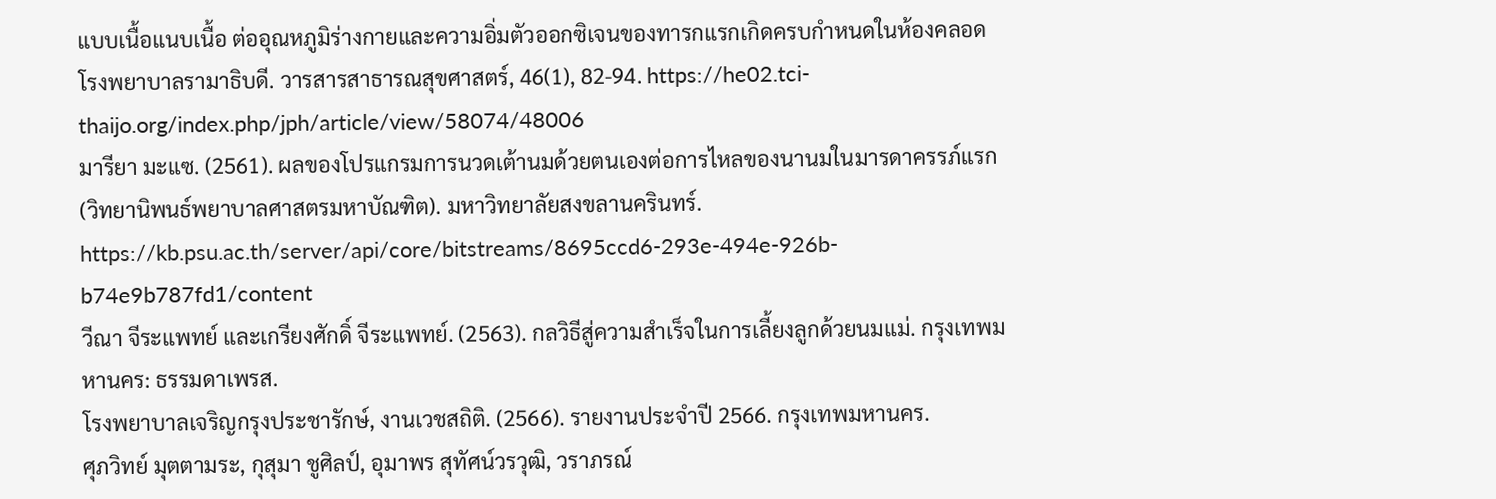แบบเนื้อแนบเนื้อ ต่ออุณหภูมิร่างกายและความอิ่มตัวออกซิเจนของทารกแรกเกิดครบกำหนดในห้องคลอด โรงพยาบาลรามาธิบดี. วารสารสาธารณสุขศาสตร์, 46(1), 82-94. https://he02.tci-thaijo.org/index.php/jph/article/view/58074/48006
มารียา มะแซ. (2561). ผลของโปรแกรมการนวดเต้านมด้วยตนเองต่อการไหลของนานมในมารดาครรภ์แรก (วิทยานิพนธ์พยาบาลศาสตรมหาบัณฑิต). มหาวิทยาลัยสงขลานครินทร์. https://kb.psu.ac.th/server/api/core/bitstreams/8695ccd6-293e-494e-926b-b74e9b787fd1/content
วีณา จีระแพทย์ และเกรียงศักดิ์ จีระแพทย์. (2563). กลวิธีสู่ความสำเร็จในการเลี้ยงลูกด้วยนมแม่. กรุงเทพมหานคร: ธรรมดาเพรส.
โรงพยาบาลเจริญกรุงประชารักษ์, งานเวชสถิติ. (2566). รายงานประจำปี 2566. กรุงเทพมหานคร.
ศุภวิทย์ มุตตามระ, กุสุมา ชูศิลป์, อุมาพร สุทัศน์วรวุฒิ, วราภรณ์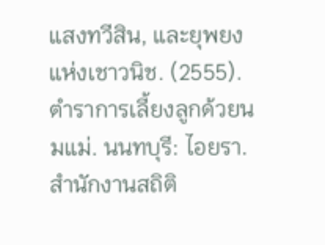แสงทวีสิน, และยุพยง แห่งเชาวนิช. (2555). ตำราการเลี้ยงลูกด้วยนมแม่. นนทบุรี: ไอยรา.
สำนักงานสถิติ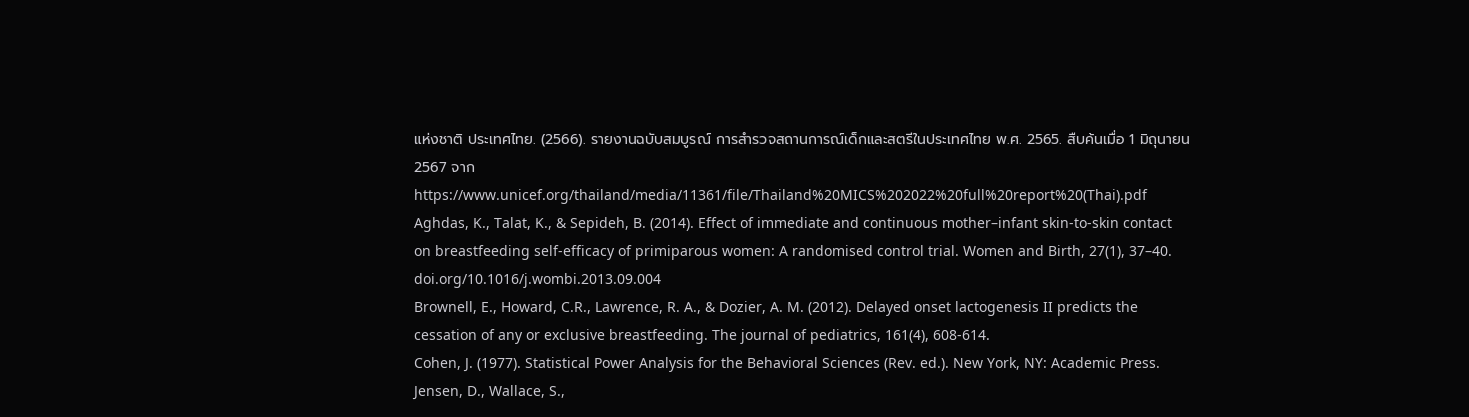แห่งชาติ ประเทศไทย. (2566). รายงานฉบับสมบูรณ์ การสำรวจสถานการณ์เด็กและสตรีในประเทศไทย พ.ศ. 2565. สืบค้นเมื่อ 1 มิถุนายน 2567 จาก https://www.unicef.org/thailand/media/11361/file/Thailand%20MICS%202022%20full%20report%20(Thai).pdf
Aghdas, K., Talat, K., & Sepideh, B. (2014). Effect of immediate and continuous mother–infant skin-to-skin contact on breastfeeding self-efficacy of primiparous women: A randomised control trial. Women and Birth, 27(1), 37–40. doi.org/10.1016/j.wombi.2013.09.004
Brownell, E., Howard, C.R., Lawrence, R. A., & Dozier, A. M. (2012). Delayed onset lactogenesis II predicts the cessation of any or exclusive breastfeeding. The journal of pediatrics, 161(4), 608-614.
Cohen, J. (1977). Statistical Power Analysis for the Behavioral Sciences (Rev. ed.). New York, NY: Academic Press.
Jensen, D., Wallace, S.,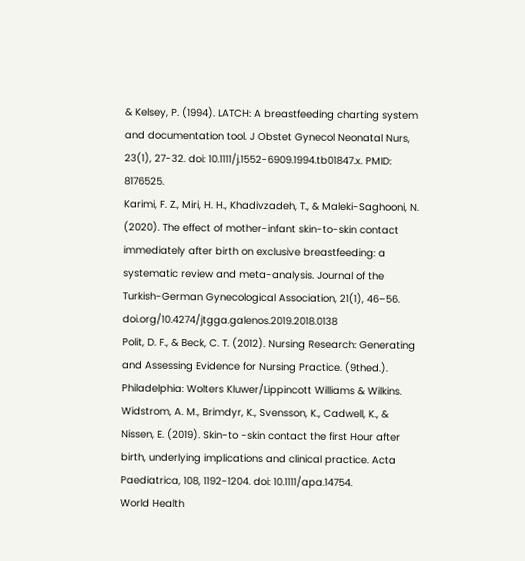& Kelsey, P. (1994). LATCH: A breastfeeding charting system and documentation tool. J Obstet Gynecol Neonatal Nurs, 23(1), 27-32. doi: 10.1111/j.1552-6909.1994.tb01847.x. PMID: 8176525.
Karimi, F. Z., Miri, H. H., Khadivzadeh, T., & Maleki-Saghooni, N. (2020). The effect of mother-infant skin-to-skin contact immediately after birth on exclusive breastfeeding: a systematic review and meta-analysis. Journal of the Turkish-German Gynecological Association, 21(1), 46–56. doi.org/10.4274/jtgga.galenos.2019.2018.0138
Polit, D. F., & Beck, C. T. (2012). Nursing Research: Generating and Assessing Evidence for Nursing Practice. (9thed.). Philadelphia: Wolters Kluwer/Lippincott Williams & Wilkins.
Widstrom, A. M., Brimdyr, K., Svensson, K., Cadwell, K., & Nissen, E. (2019). Skin-to -skin contact the first Hour after birth, underlying implications and clinical practice. Acta Paediatrica, 108, 1192-1204. doi: 10.1111/apa.14754.
World Health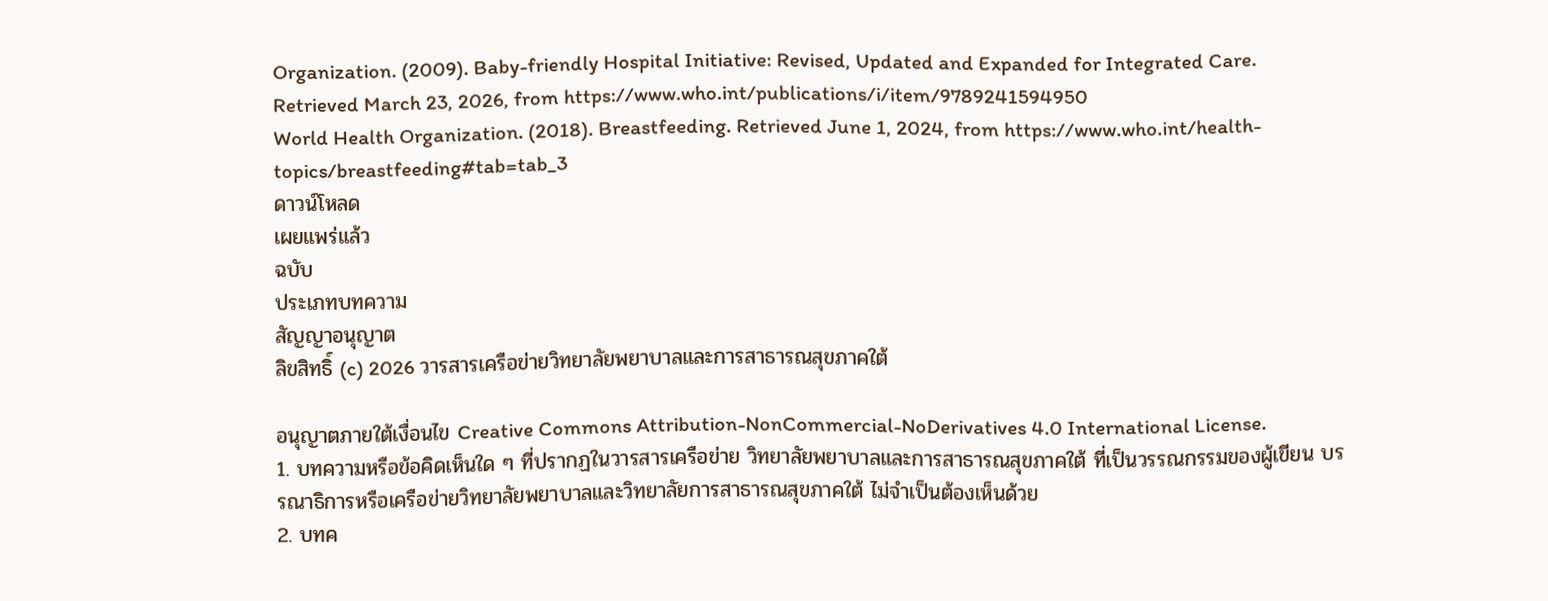Organization. (2009). Baby-friendly Hospital Initiative: Revised, Updated and Expanded for Integrated Care. Retrieved March 23, 2026, from https://www.who.int/publications/i/item/9789241594950
World Health Organization. (2018). Breastfeeding. Retrieved June 1, 2024, from https://www.who.int/health-topics/breastfeeding#tab=tab_3
ดาวน์โหลด
เผยแพร่แล้ว
ฉบับ
ประเภทบทความ
สัญญาอนุญาต
ลิขสิทธิ์ (c) 2026 วารสารเครือข่ายวิทยาลัยพยาบาลและการสาธารณสุขภาคใต้

อนุญาตภายใต้เงื่อนไข Creative Commons Attribution-NonCommercial-NoDerivatives 4.0 International License.
1. บทความหรือข้อคิดเห็นใด ๆ ที่ปรากฏในวารสารเครือข่าย วิทยาลัยพยาบาลและการสาธารณสุขภาคใต้ ที่เป็นวรรณกรรมของผู้เขียน บรรณาธิการหรือเครือข่ายวิทยาลัยพยาบาลและวิทยาลัยการสาธารณสุขภาคใต้ ไม่จำเป็นต้องเห็นด้วย
2. บทค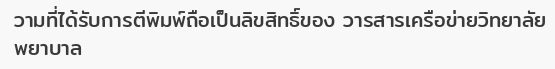วามที่ได้รับการตีพิมพ์ถือเป็นลิขสิทธิ์ของ วารสารเครือข่ายวิทยาลัยพยาบาล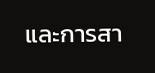และการสา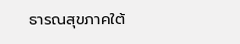ธารณสุขภาคใต้